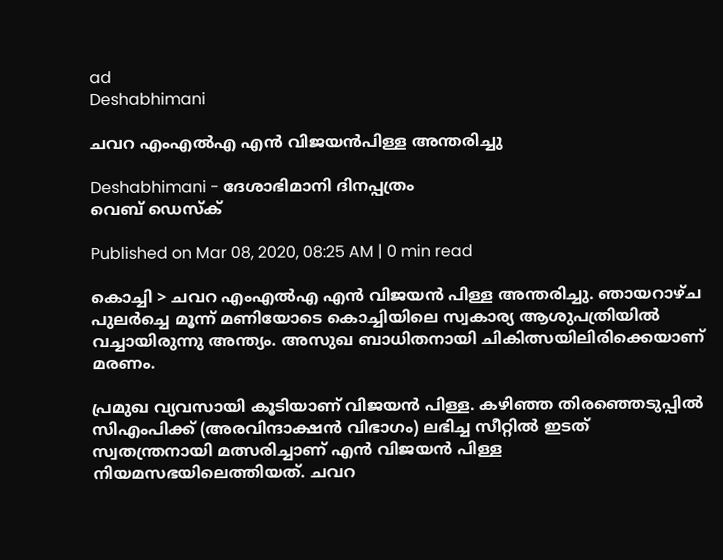ad
Deshabhimani

ചവറ എംഎൽഎ എൻ വിജയൻപിള്ള അന്തരിച്ചു

Deshabhimani - ദേശാഭിമാനി ദിനപ്പത്രം
വെബ് ഡെസ്ക്

Published on Mar 08, 2020, 08:25 AM | 0 min read

കൊച്ചി > ചവറ എംഎല്‍എ എൻ വിജയൻ പിള്ള അന്തരിച്ചു. ഞായറാഴ്ച പുലർച്ചെ മൂന്ന് മണിയോടെ കൊച്ചിയിലെ സ്വകാര്യ ആശുപത്രിയിൽ വച്ചായിരുന്നു അന്ത്യം. അസുഖ ബാധിതനായി ചികിത്സയിലിരിക്കെയാണ് മരണം.

പ്രമുഖ വ്യവസായി കൂടിയാണ് വിജയൻ പിള്ള. കഴിഞ്ഞ തിരഞ്ഞെടുപ്പിൽ സിഎംപിക്ക് (അരവിന്ദാക്ഷൻ വിഭാഗം) ലഭിച്ച സീറ്റിൽ ഇടത് സ്വതന്ത്രനായി മത്സരിച്ചാണ് എൻ വിജയൻ പിള്ള നിയമസഭയിലെത്തിയത്. ചവറ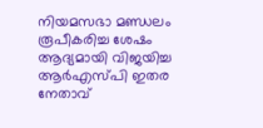നിയമസഭാ മണ്ഡലം രൂപീകരിച്ച ശേഷം ആദ്യമായി വിജയിച്ച ആർഎസ്‌പി ഇതര നേതാവ്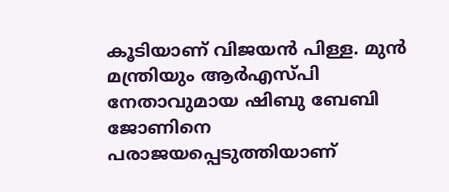കൂടിയാണ് വിജയൻ പിള്ള. മുൻ മന്ത്രിയും ആർഎസ്‌പി നേതാവുമായ ഷിബു ബേബി ജോണിനെ പരാജയപ്പെടുത്തിയാണ്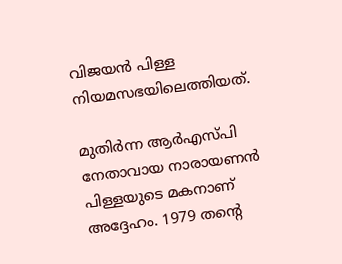വിജയൻ പിള്ള നിയമസഭയിലെത്തിയത്.

മുതിർന്ന ആർ‌എസ്‌പി നേതാവായ നാരായണൻ പിള്ളയുടെ മകനാണ് അദ്ദേഹം. 1979 തന്റെ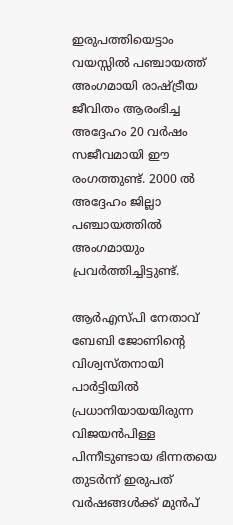ഇരുപത്തിയെട്ടാം വയസ്സിൽ പഞ്ചായത്ത് അംഗമായി രാഷ്ട്രീയ ജീവിതം ആരംഭിച്ച അദ്ദേഹം 20 വർഷം സജീവമായി ഈ രംഗത്തുണ്ട്. 2000 ൽ അദ്ദേഹം ജില്ലാ പഞ്ചായത്തിൽ അംഗമായും പ്രവർത്തിച്ചിട്ടുണ്ട്.

ആർഎസ്‌പി നേതാവ് ബേബി ജോണിന്റെ വിശ്വസ്‌തനായി പാർട്ടിയിൽ പ്രധാനിയായയിരുന്ന വിജയന്‍പിള്ള പിന്നീടുണ്ടായ ഭിന്നതയെ തുടര്‍ന്ന് ഇരുപത് വര്‍ഷങ്ങള്‍ക്ക് മുൻപ്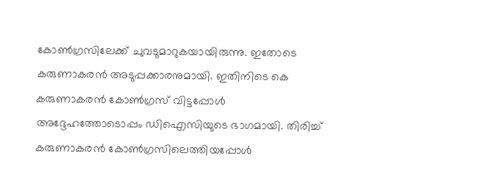കോണ്‍ഗ്രസിലേക്ക് ചുവടുമാറുകയായിരുന്നു. ഇതോടെ കരുണാകരൻ അടുപ്പക്കാരനുമായി. ഇതിനിടെ കെ കരുണാകരന്‍ കോണ്‍ഗ്രസ് വിട്ടപ്പോള്‍ അദ്ദേഹത്തോടൊപ്പം ഡിഐസിയുടെ ഭാഗമായി. തിരിച്ച് കരുണാകരന്‍ കോണ്‍ഗ്രസിലെത്തിയപ്പോള്‍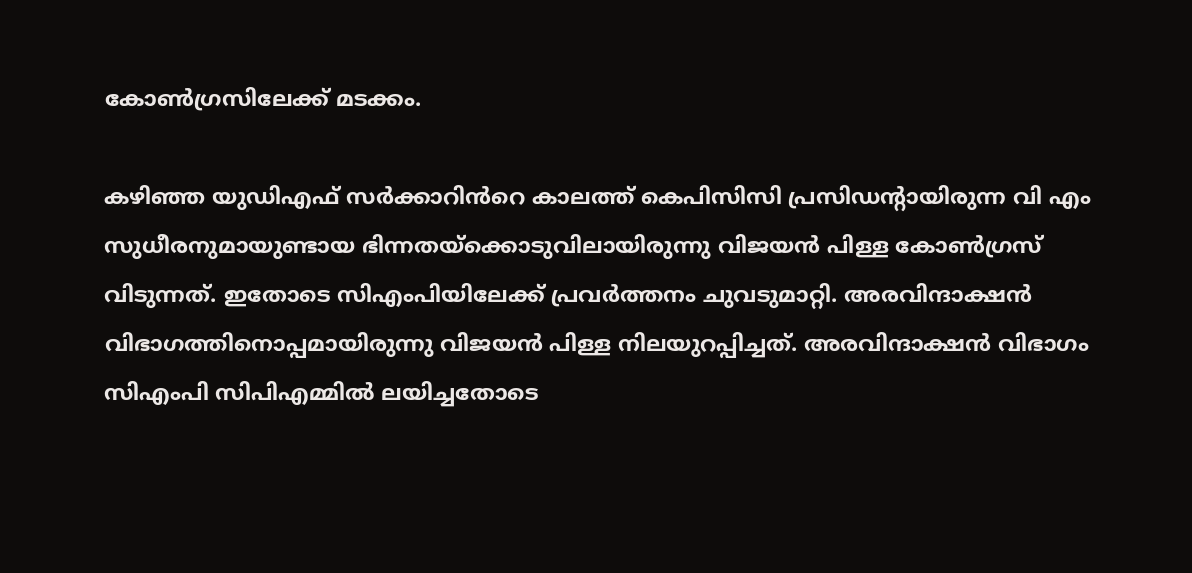കോണ്‍ഗ്രസിലേക്ക് മടക്കം.

കഴിഞ്ഞ യുഡിഎഫ് സർക്കാറിൻ‌റെ കാലത്ത് കെപിസിസി പ്രസിഡന്റായിരുന്ന വി എം സുധീരനുമായുണ്ടായ ഭിന്നതയ്‌ക്കൊടുവിലായിരുന്നു വിജയൻ പിള്ള കോണ്‍ഗ്രസ് വിടുന്നത്. ഇതോടെ സിഎംപിയിലേക്ക് പ്രവർത്തനം ചുവടുമാറ്റി. അരവിന്ദാക്ഷന്‍ വിഭാഗത്തിനൊപ്പമായിരുന്നു വിജയൻ പിള്ള നിലയുറപ്പിച്ചത്. അരവിന്ദാക്ഷന്‍ വിഭാഗം സിഎംപി സിപിഎമ്മില്‍ ലയിച്ചതോടെ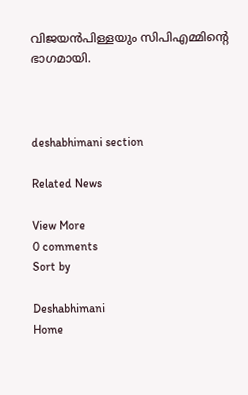വിജയന്‍പിള്ളയും സിപിഎമ്മിന്റെ ഭാഗമായി.



deshabhimani section

Related News

View More
0 comments
Sort by

Deshabhimani
Home